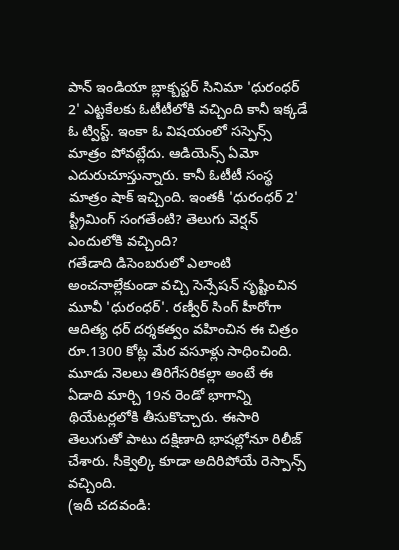పాన్ ఇండియా బ్లాక్బస్టర్ సినిమా 'ధురంధర్ 2' ఎట్టకేలకు ఓటీటీలోకి వచ్చింది కానీ ఇక్కడే ఓ ట్విస్ట్. ఇంకా ఓ విషయంలో సస్పెన్స్ మాత్రం పోవట్లేదు. ఆడియెన్స్ ఏమో ఎదురుచూస్తున్నారు. కానీ ఓటీటీ సంస్థ మాత్రం షాక్ ఇచ్చింది. ఇంతకీ 'ధురంధర్ 2' స్ట్రీమింగ్ సంగతేంటి? తెలుగు వెర్షన్ ఎందులోకి వచ్చింది?
గతేడాది డిసెంబరులో ఎలాంటి అంచనాల్లేకుండా వచ్చి సెన్సేషన్ సృష్టించిన మూవీ 'ధురంధర్'. రణ్వీర్ సింగ్ హీరోగా ఆదిత్య ధర్ దర్శకత్వం వహించిన ఈ చిత్రం రూ.1300 కోట్ల మేర వసూళ్లు సాధించింది. మూడు నెలలు తిరిగేసరికల్లా అంటే ఈ ఏడాది మార్చి 19న రెండో భాగాన్ని థియేటర్లలోకి తీసుకొచ్చారు. ఈసారి తెలుగుతో పాటు దక్షిణాది భాషల్లోనూ రిలీజ్ చేశారు. సీక్వెల్కి కూడా అదిరిపోయే రెస్పాన్స్ వచ్చింది.
(ఇదీ చదవండి: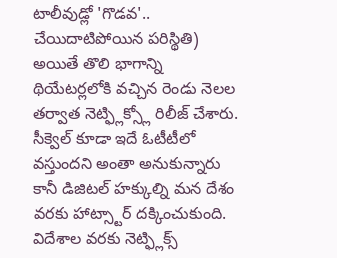టాలీవుడ్లో 'గొడవ'.. చేయిదాటిపోయిన పరిస్థితి)
అయితే తొలి భాగాన్ని థియేటర్లలోకి వచ్చిన రెండు నెలల తర్వాత నెట్ఫ్లిక్స్లో రిలీజ్ చేశారు. సీక్వెల్ కూడా ఇదే ఓటీటీలో వస్తుందని అంతా అనుకున్నారు కానీ డిజిటల్ హక్కుల్ని మన దేశం వరకు హాట్స్టార్ దక్కించుకుంది. విదేశాల వరకు నెట్ఫ్లిక్స్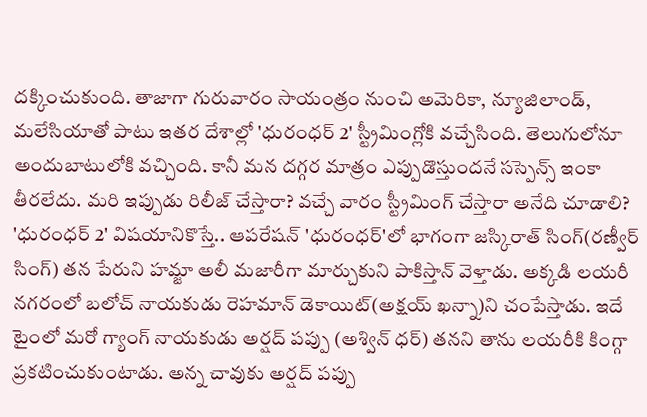దక్కించుకుంది. తాజాగా గురువారం సాయంత్రం నుంచి అమెరికా, న్యూజిలాండ్, మలేసియాతో పాటు ఇతర దేశాల్లో 'ధురంధర్ 2' స్ట్రీమింగ్లోకి వచ్చేసింది. తెలుగులోనూ అందుబాటులోకి వచ్చింది. కానీ మన దగ్గర మాత్రం ఎప్పుడొస్తుందనే సస్పెన్స్ ఇంకా తీరలేదు. మరి ఇప్పుడు రిలీజ్ చేస్తారా? వచ్చే వారం స్ట్రీమింగ్ చేస్తారా అనేది చూడాలి?
'ధురంధర్ 2' విషయానికొస్తే.. ఆపరేషన్ 'ధురంధర్'లో భాగంగా జస్కిరాత్ సింగ్(రణ్వీర్ సింగ్) తన పేరుని హమ్జా అలీ మజారీగా మార్చుకుని పాకిస్తాన్ వెళ్తాడు. అక్కడి లయరీ నగరంలో బలోచ్ నాయకుడు రెహమాన్ డెకాయిట్(అక్షయ్ ఖన్నా)ని చంపేస్తాడు. ఇదే టైంలో మరో గ్యాంగ్ నాయకుడు అర్షద్ పప్పు (అశ్విన్ ధర్) తనని తాను లయరీకి కింగ్గా ప్రకటించుకుంటాడు. అన్న చావుకు అర్షద్ పప్పు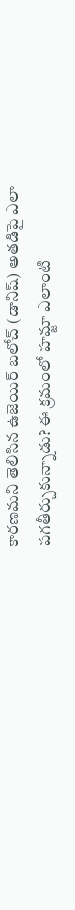కారణమని తెలిసిన ఉజెయిర్ బలోచ్ (డానిష్) అతడిపై ఎలా పగతీర్చుకున్నాడు? ఈ క్రమంలో హమ్జా ఎలాంటి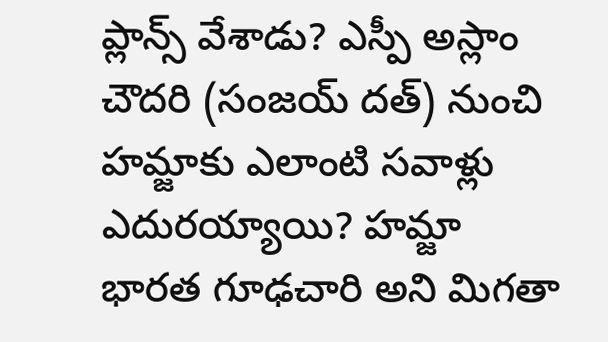ప్లాన్స్ వేశాడు? ఎస్పీ అస్లాం చౌదరి (సంజయ్ దత్) నుంచి హమ్జాకు ఎలాంటి సవాళ్లు ఎదురయ్యాయి? హమ్జా భారత గూఢచారి అని మిగతా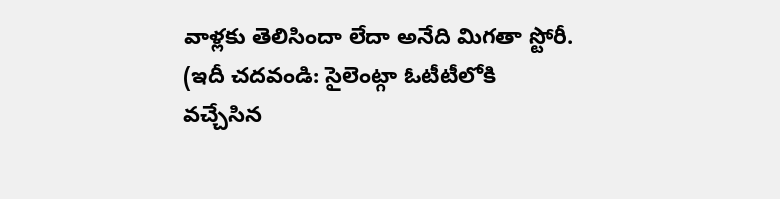వాళ్లకు తెలిసిందా లేదా అనేది మిగతా స్టోరీ.
(ఇదీ చదవండి: సైలెంట్గా ఓటీటీలోకి వచ్చేసిన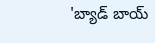'బ్యాడ్ బాయ్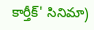కార్తీక్' సినిమా)